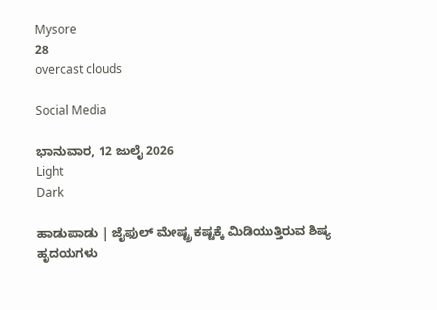Mysore
28
overcast clouds

Social Media

ಭಾನುವಾರ, 12 ಜುಲೈ 2026
Light
Dark

ಹಾಡುಪಾಡು | ಜೈಫುಲ್ ಮೇಷ್ಟ್ರ ಕಷ್ಟಕ್ಕೆ ಮಿಡಿಯುತ್ತಿರುವ ಶಿಷ್ಯ ಹೃದಯಗಳು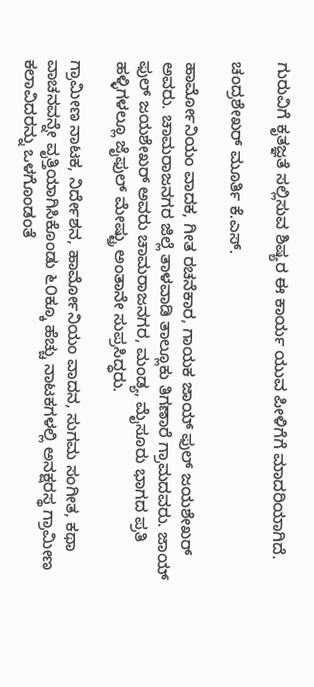ಗುರುವಿಗೆ ಕೃತಜ್ಞತೆ ಸಲ್ಲಿಸುವ ಶಿಷ್ಯರ ಈ ಕಾರ್ಯ ಯುವ ಪೀಳಿಗೆಗೆ ಮಾದರಿಯಾಗಿದೆ.

ಚಂದ್ರಶೇಖರ್ ಮೂರ್ತಿ ಕೆ.ಎಸ್.

ಹಾರ್ಮೋನಿಯಂ ವಾದಕ, ಗೀತ ರಚನೆಕಾರ, ಗಾಯಕ ಜಾಯ್ ಫುಲ್ ಜಯಶೇಖರ್ ಅವರು. ಚಾಮರಾಜನಗರ ಜಿಲ್ಲೆ ತಾಳವಾಡಿ ತಾಲ್ಲೂಕು ತಿಗಣಾರೆ ಗ್ರಾಮದವರು. ಜಾಯ್ ಫುಲ್ ಜಯಶೇಖರ್ ಅವರು ಚಾಮರಾಜನಗರ, ಮಂಡ್ಯ, ಮೈಸೂರು ಭಾಗದ ಪ್ರತಿ ಹಳ್ಳಿಗಳಲ್ಲೂ ಜೈಫುಲ್ ಮೇಷ್ಟ್ರು ಅಂತಾನೇ ಸುಪ್ರಸಿದ್ಧರು.

ಗ್ರಾಮೀಣ ನಾಟಕ, ನಿರ್ದೇಶನ, ಹಾರ್ಮೋನಿಯಂ ವಾದನ, ಸುಗಮ ಸಂಗೀತ, ಕಥಾ ವಾಚನವನ್ನೇ ವೃತ್ತಿಯಾಗಿಸಿಕೊಂಡು ೬೦ಕ್ಕೂ ಹೆಚ್ಚು ನಾಟಕಗಳಲ್ಲಿ ಅನಕ್ಷರಸ್ಥ ಗ್ರಾಮೀಣ ಕಲಾವಿದರನ್ನು ಒಳಗೊಂಡಂತೆ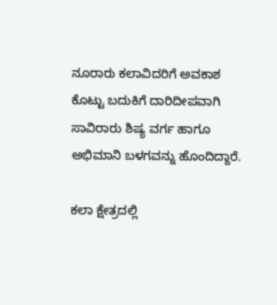ನೂರಾರು ಕಲಾವಿದರಿಗೆ ಅವಕಾಶ ಕೊಟ್ಟು ಬದುಕಿಗೆ ದಾರಿದೀಪವಾಗಿ ಸಾವಿರಾರು ಶಿಷ್ಯ ವರ್ಗ ಹಾಗೂ ಅಭಿಮಾನಿ ಬಳಗವನ್ನು ಹೊಂದಿದ್ದಾರೆ.

ಕಲಾ ಕ್ಷೇತ್ರದಲ್ಲಿ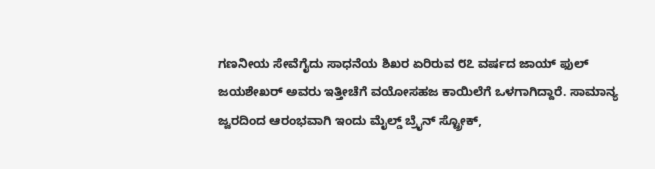ಗಣನೀಯ ಸೇವೆಗೈದು ಸಾಧನೆಯ ಶಿಖರ ಏರಿರುವ ೮೭ ವರ್ಷದ ಜಾಯ್ ಫುಲ್ ಜಯಶೇಖರ್ ಅವರು ಇತ್ತೀಚೆಗೆ ವಯೋಸಹಜ ಕಾಯಿಲೆಗೆ ಒಳಗಾಗಿದ್ದಾರೆ. ಸಾಮಾನ್ಯ ಜ್ವರದಿಂದ ಆರಂಭವಾಗಿ ಇಂದು ಮೈಲ್ಡ್ ಬ್ರೈನ್ ಸ್ಟ್ರೋಕ್,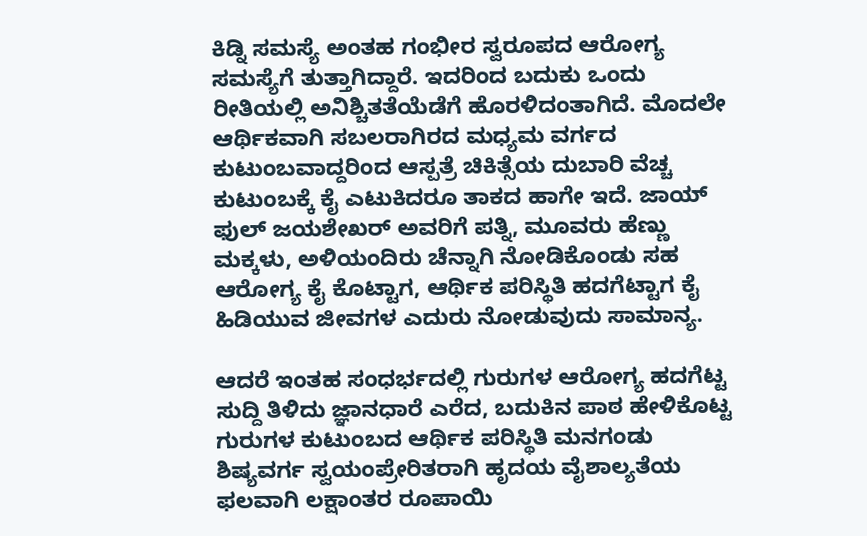ಕಿಡ್ನಿ ಸಮಸ್ಯೆ ಅಂತಹ ಗಂಭೀರ ಸ್ವರೂಪದ ಆರೋಗ್ಯ ಸಮಸ್ಯೆಗೆ ತುತ್ತಾಗಿದ್ದಾರೆ. ಇದರಿಂದ ಬದುಕು ಒಂದು ರೀತಿಯಲ್ಲಿ ಅನಿಶ್ಚಿತತೆಯೆಡೆಗೆ ಹೊರಳಿದಂತಾಗಿದೆ. ಮೊದಲೇ ಆರ್ಥಿಕವಾಗಿ ಸಬಲರಾಗಿರದ ಮಧ್ಯಮ ವರ್ಗದ ಕುಟುಂಬವಾದ್ದರಿಂದ ಆಸ್ಪತ್ರೆ ಚಿಕಿತ್ಸೆಯ ದುಬಾರಿ ವೆಚ್ಚ ಕುಟುಂಬಕ್ಕೆ ಕೈ ಎಟುಕಿದರೂ ತಾಕದ ಹಾಗೇ ಇದೆ. ಜಾಯ್ ಫುಲ್ ಜಯಶೇಖರ್ ಅವರಿಗೆ ಪತ್ನಿ, ಮೂವರು ಹೆಣ್ಣು ಮಕ್ಕಳು, ಅಳಿಯಂದಿರು ಚೆನ್ನಾಗಿ ನೋಡಿಕೊಂಡು ಸಹ ಆರೋಗ್ಯ ಕೈ ಕೊಟ್ಟಾಗ, ಆರ್ಥಿಕ ಪರಿಸ್ಥಿತಿ ಹದಗೆಟ್ಟಾಗ ಕೈ ಹಿಡಿಯುವ ಜೀವಗಳ ಎದುರು ನೋಡುವುದು ಸಾಮಾನ್ಯ.

ಆದರೆ ಇಂತಹ ಸಂಧರ್ಭದಲ್ಲಿ ಗುರುಗಳ ಆರೋಗ್ಯ ಹದಗೆಟ್ಟ ಸುದ್ದಿ ತಿಳಿದು ಜ್ಞಾನಧಾರೆ ಎರೆದ, ಬದುಕಿನ ಪಾಠ ಹೇಳಿಕೊಟ್ಟ ಗುರುಗಳ ಕುಟುಂಬದ ಆರ್ಥಿಕ ಪರಿಸ್ಥಿತಿ ಮನಗಂಡು ಶಿಷ್ಯವರ್ಗ ಸ್ವಯಂಪ್ರೇರಿತರಾಗಿ ಹೃದಯ ವೈಶಾಲ್ಯತೆಯ ಫಲವಾಗಿ ಲಕ್ಷಾಂತರ ರೂಪಾಯಿ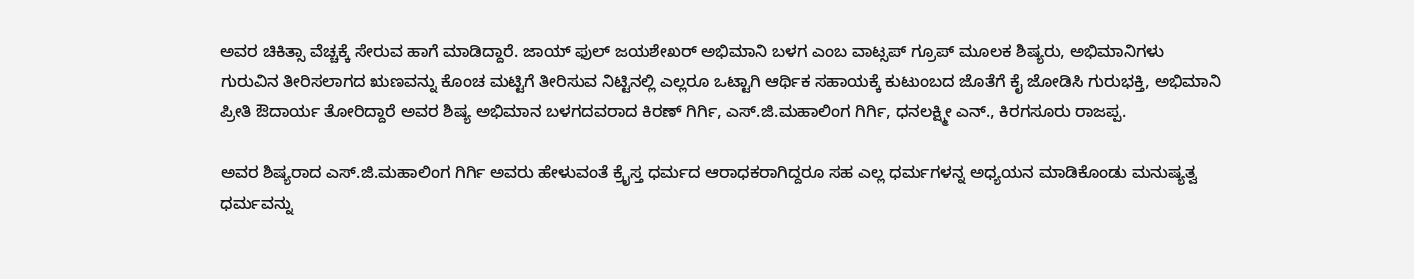ಅವರ ಚಿಕಿತ್ಸಾ ವೆಚ್ಚಕ್ಕೆ ಸೇರುವ ಹಾಗೆ ಮಾಡಿದ್ದಾರೆ. ಜಾಯ್ ಫುಲ್ ಜಯಶೇಖರ್ ಅಭಿಮಾನಿ ಬಳಗ ಎಂಬ ವಾಟ್ಸಪ್ ಗ್ರೂಪ್ ಮೂಲಕ ಶಿಷ್ಯರು, ಅಭಿಮಾನಿಗಳು ಗುರುವಿನ ತೀರಿಸಲಾಗದ ಋಣವನ್ನು ಕೊಂಚ ಮಟ್ಟಿಗೆ ತೀರಿಸುವ ನಿಟ್ಟಿನಲ್ಲಿ ಎಲ್ಲರೂ ಒಟ್ಟಾಗಿ ಆರ್ಥಿಕ ಸಹಾಯಕ್ಕೆ ಕುಟುಂಬದ ಜೊತೆಗೆ ಕೈ ಜೋಡಿಸಿ ಗುರುಭಕ್ತಿ, ಅಭಿಮಾನಿ ಪ್ರೀತಿ ಔದಾರ್ಯ ತೋರಿದ್ದಾರೆ ಅವರ ಶಿಷ್ಯ ಅಭಿಮಾನ ಬಳಗದವರಾದ ಕಿರಣ್ ಗಿರ್ಗಿ, ಎಸ್.ಜಿ.ಮಹಾಲಿಂಗ ಗಿರ್ಗಿ, ಧನಲಕ್ಷ್ಮೀ ಎನ್., ಕಿರಗಸೂರು ರಾಜಪ್ಪ.

ಅವರ ಶಿಷ್ಯರಾದ ಎಸ್.ಜಿ.ಮಹಾಲಿಂಗ ಗಿರ್ಗಿ ಅವರು ಹೇಳುವಂತೆ ಕ್ರೈಸ್ತ ಧರ್ಮದ ಆರಾಧಕರಾಗಿದ್ದರೂ ಸಹ ಎಲ್ಲ ಧರ್ಮಗಳನ್ನ ಅಧ್ಯಯನ ಮಾಡಿಕೊಂಡು ಮನುಷ್ಯತ್ವ ಧರ್ಮವನ್ನು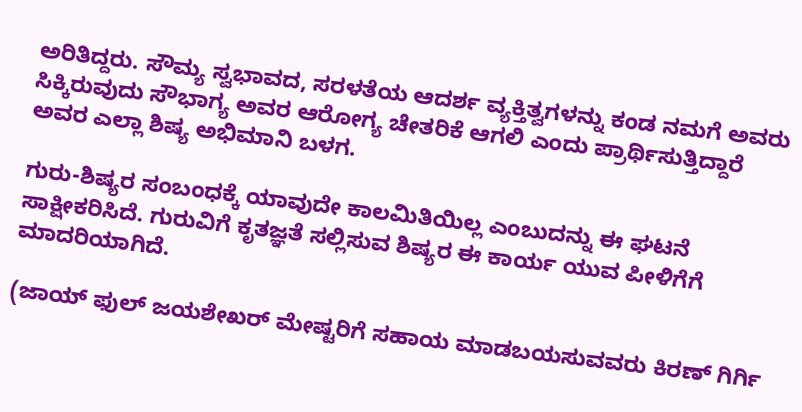ಅರಿತಿದ್ದರು. ಸೌಮ್ಯ ಸ್ವಭಾವದ, ಸರಳತೆಯ ಆದರ್ಶ ವ್ಯಕ್ತಿತ್ವಗಳನ್ನು ಕಂಡ ನಮಗೆ ಅವರು ಸಿಕ್ಕಿರುವುದು ಸೌಭಾಗ್ಯ ಅವರ ಆರೋಗ್ಯ ಚೇತರಿಕೆ ಆಗಲಿ ಎಂದು ಪ್ರಾರ್ಥಿಸುತ್ತಿದ್ದಾರೆ ಅವರ ಎಲ್ಲಾ ಶಿಷ್ಯ ಅಭಿಮಾನಿ ಬಳಗ.

ಗುರು-ಶಿಷ್ಯರ ಸಂಬಂಧಕ್ಕೆ ಯಾವುದೇ ಕಾಲಮಿತಿಯಿಲ್ಲ ಎಂಬುದನ್ನು ಈ ಘಟನೆ ಸಾಕ್ಷೀಕರಿಸಿದೆ. ಗುರುವಿಗೆ ಕೃತಜ್ಞತೆ ಸಲ್ಲಿಸುವ ಶಿಷ್ಯರ ಈ ಕಾರ್ಯ ಯುವ ಪೀಳಿಗೆಗೆ ಮಾದರಿಯಾಗಿದೆ.

(ಜಾಯ್ ಫುಲ್ ಜಯಶೇಖರ್ ಮೇಷ್ಟರಿಗೆ ಸಹಾಯ ಮಾಡಬಯಸುವವರು ಕಿರಣ್ ಗಿರ್ಗಿ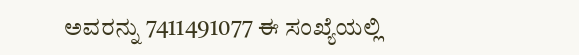ಅವರನ್ನು 7411491077 ಈ ಸಂಖ್ಯೆಯಲ್ಲಿ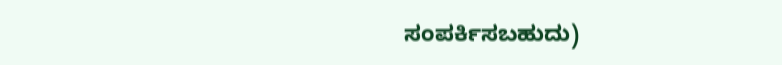ಸಂಪರ್ಕಿಸಬಹುದು)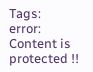Tags:
error: Content is protected !!